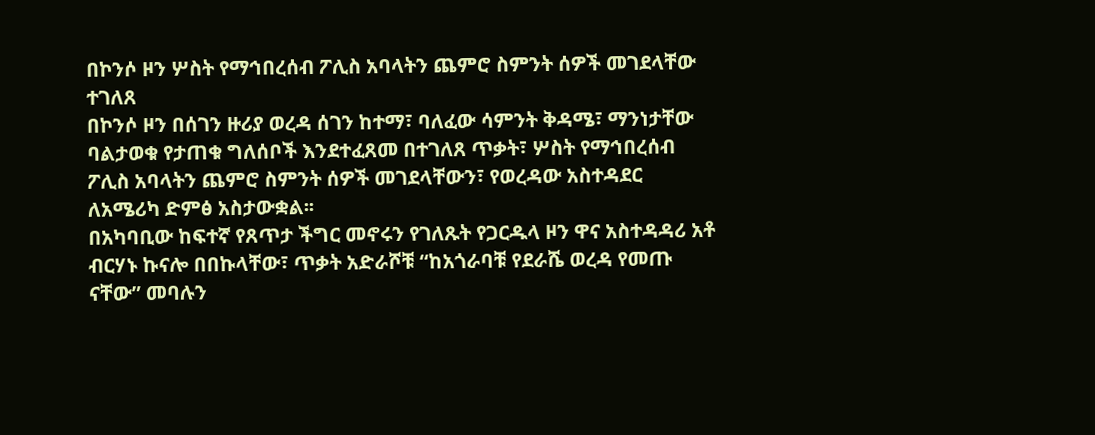በኮንሶ ዞን ሦስት የማኅበረሰብ ፖሊስ አባላትን ጨምሮ ስምንት ሰዎች መገደላቸው ተገለጸ
በኮንሶ ዞን በሰገን ዙሪያ ወረዳ ሰገን ከተማ፣ ባለፈው ሳምንት ቅዳሜ፣ ማንነታቸው ባልታወቁ የታጠቁ ግለሰቦች እንደተፈጸመ በተገለጸ ጥቃት፣ ሦስት የማኅበረሰብ ፖሊስ አባላትን ጨምሮ ስምንት ሰዎች መገደላቸውን፣ የወረዳው አስተዳደር ለአሜሪካ ድምፅ አስታውቋል፡፡
በአካባቢው ከፍተኛ የጸጥታ ችግር መኖሩን የገለጹት የጋርዱላ ዞን ዋና አስተዳዳሪ አቶ ብርሃኑ ኩናሎ በበኩላቸው፣ ጥቃት አድራሾቹ “ከአጎራባቹ የደራሼ ወረዳ የመጡ ናቸው” መባሉን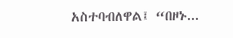አስተባብለዋል፤ “በዞኑ...